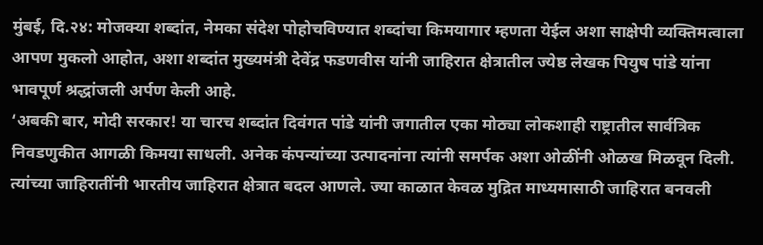मुंबई, दि.२४: मोजक्या शब्दांत, नेमका संदेश पोहोचविण्यात शब्दांचा किमयागार म्हणता येईल अशा साक्षेपी व्यक्तिमत्वाला आपण मुकलो आहोत, अशा शब्दांत मुख्यमंत्री देवेंद्र फडणवीस यांनी जाहिरात क्षेत्रातील ज्येष्ठ लेखक पियुष पांडे यांना भावपूर्ण श्रद्धांजली अर्पण केली आहे.
‘अबकी बार, मोदी सरकार! या चारच शब्दांत दिवंगत पांडे यांनी जगातील एका मोठ्या लोकशाही राष्ट्रातील सार्वत्रिक निवडणुकीत आगळी किमया साधली. अनेक कंपन्यांच्या उत्पादनांना त्यांनी समर्पक अशा ओळींनी ओळख मिळवून दिली. त्यांच्या जाहिरातींनी भारतीय जाहिरात क्षेत्रात बदल आणले. ज्या काळात केवळ मुद्रित माध्यमासाठी जाहिरात बनवली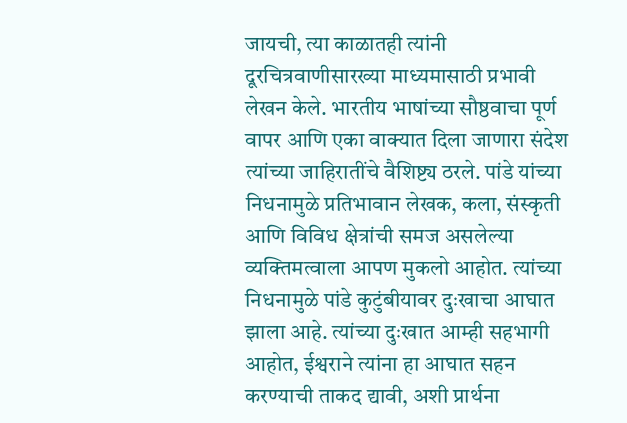जायची, त्या काळातही त्यांनी दूरचित्रवाणीसारख्या माध्यमासाठी प्रभावी लेखन केले. भारतीय भाषांच्या सौष्ठवाचा पूर्ण वापर आणि एका वाक्यात दिला जाणारा संदेश त्यांच्या जाहिरातींचे वैशिष्ट्य ठरले. पांडे यांच्या निधनामुळे प्रतिभावान लेखक, कला, संस्कृती आणि विविध क्षेत्रांची समज असलेल्या व्यक्तिमत्वाला आपण मुकलो आहोत. त्यांच्या निधनामुळे पांडे कुटुंबीयावर दुःखाचा आघात झाला आहे. त्यांच्या दुःखात आम्ही सहभागी आहोत, ईश्वराने त्यांना हा आघात सहन करण्याची ताकद द्यावी, अशी प्रार्थना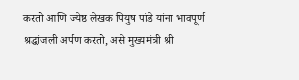करतो आणि ज्येष्ठ लेखक पियुष पांडे यांना भावपूर्ण श्रद्धांजली अर्पण करतो, असे मुख्यमंत्री श्री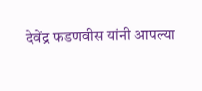देवेंद्र फडणवीस यांनी आपल्या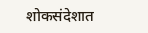शोकसंदेशात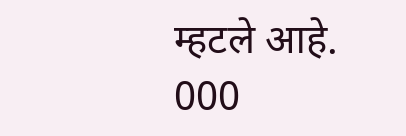म्हटले आहे.
000